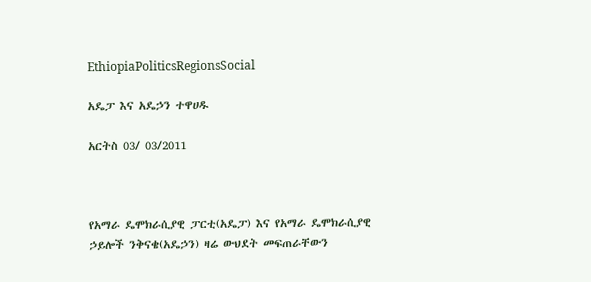EthiopiaPoliticsRegionsSocial

አዴፓ እና አዴኃን ተዋሀዱ

አርትስ 03/ 03/2011



የአማራ ዴሞክራሲያዊ ፓርቲ(አዴፓ) እና የአማራ ዴሞክራሲያዊ ኃይሎች ንቅናቄ(አዴኃን) ዛሬ ውህደት መፍጠራቸውን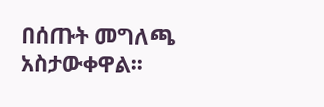በሰጡት መግለጫ አስታውቀዋል፡፡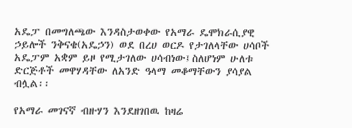አዴፓ በመግለጫው እንዳስታወቀው የአማራ ዴሞክራሲያዊ ኃይሎች ንቅናቄ(አዴኃን) ወደ በረሀ ወርዶ የታገለላቸው ሀሳቦች አዴፓም አቋም ይዞ የሚታገለው ሀሳብነው፤ስለሆነም ሁለቱ ድርጅቶች መዋሃዳቸው ለአንድ ዓላማ መቆማቸውን ያሳያል ብሏል፡፡

የአማራ መገናኛ ብዙሃን እንደዘገበዉ ከዛሬ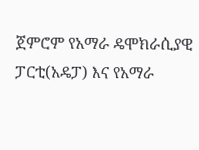ጀምሮም የአማራ ዴሞክራሲያዊ ፓርቲ(አዴፓ) እና የአማራ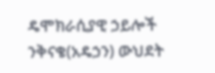ዴሞክራሲያዊ ኃይሎች ንቅናቄ(አዴኃን) ውህደት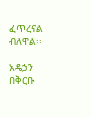ፈጥረናል ብለዋል፡፡

አዴኃን በቅርቡ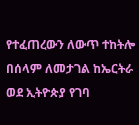የተፈጠረውን ለውጥ ተከትሎ በሰላም ለመታገል ከኤርትራ ወደ ኢትዮጵያ የገባ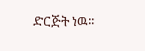ድርጅት ነዉ፡፡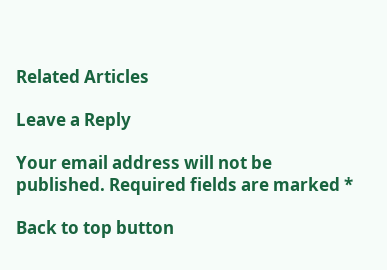Related Articles

Leave a Reply

Your email address will not be published. Required fields are marked *

Back to top button